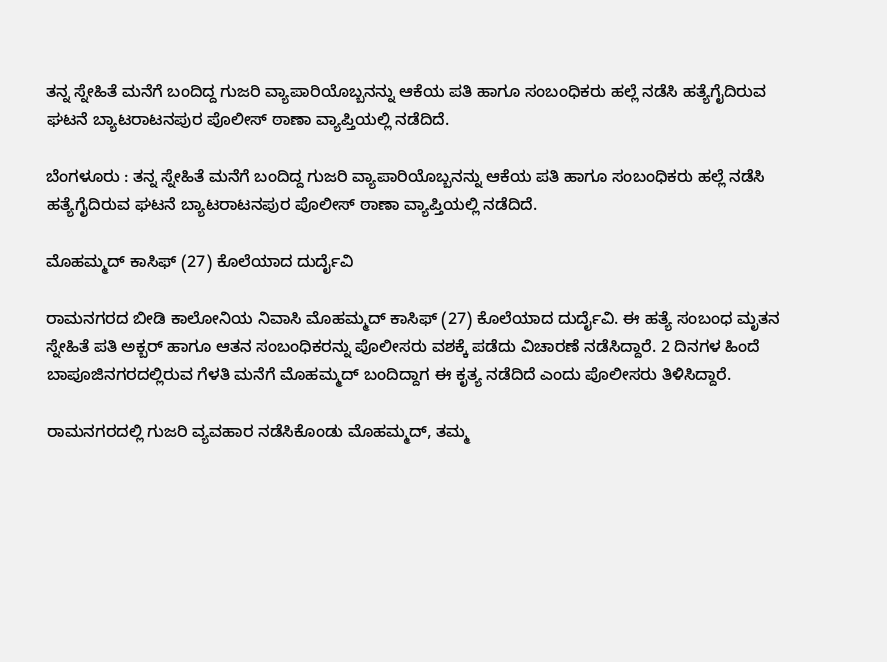ತನ್ನ ಸ್ನೇಹಿತೆ ಮನೆಗೆ ಬಂದಿದ್ದ ಗುಜರಿ ವ್ಯಾಪಾರಿಯೊಬ್ಬನನ್ನು ಆಕೆಯ ಪತಿ ಹಾಗೂ ಸಂಬಂಧಿಕರು ಹಲ್ಲೆ ನಡೆಸಿ ಹತ್ಯೆಗೈದಿರುವ ಘಟನೆ ಬ್ಯಾಟರಾಟನಪುರ ಪೊಲೀಸ್ ಠಾಣಾ ವ್ಯಾಪ್ತಿಯಲ್ಲಿ ನಡೆದಿದೆ.

ಬೆಂಗಳೂರು : ತನ್ನ ಸ್ನೇಹಿತೆ ಮನೆಗೆ ಬಂದಿದ್ದ ಗುಜರಿ ವ್ಯಾಪಾರಿಯೊಬ್ಬನನ್ನು ಆಕೆಯ ಪತಿ ಹಾಗೂ ಸಂಬಂಧಿಕರು ಹಲ್ಲೆ ನಡೆಸಿ ಹತ್ಯೆಗೈದಿರುವ ಘಟನೆ ಬ್ಯಾಟರಾಟನಪುರ ಪೊಲೀಸ್ ಠಾಣಾ ವ್ಯಾಪ್ತಿಯಲ್ಲಿ ನಡೆದಿದೆ.

ಮೊಹಮ್ಮದ್ ಕಾಸಿಫ್‌ (27) ಕೊಲೆಯಾದ ದುರ್ದೈವಿ

ರಾಮನಗರದ ಬೀಡಿ ಕಾಲೋನಿಯ ನಿವಾಸಿ ಮೊಹಮ್ಮದ್ ಕಾಸಿಫ್‌ (27) ಕೊಲೆಯಾದ ದುರ್ದೈವಿ. ಈ ಹತ್ಯೆ ಸಂಬಂಧ ಮೃತನ ಸ್ನೇಹಿತೆ ಪತಿ ಅಕ್ಬರ್ ಹಾಗೂ ಆತನ ಸಂಬಂಧಿಕರನ್ನು ಪೊಲೀಸರು ವಶಕ್ಕೆ ಪಡೆದು ವಿಚಾರಣೆ ನಡೆಸಿದ್ದಾರೆ. 2 ದಿನಗಳ ಹಿಂದೆ ಬಾಪೂಜಿನಗರದಲ್ಲಿರುವ ಗೆಳತಿ ಮನೆಗೆ ಮೊಹಮ್ಮದ್ ಬಂದಿದ್ದಾಗ ಈ ಕೃತ್ಯ ನಡೆದಿದೆ ಎಂದು ಪೊಲೀಸರು ತಿಳಿಸಿದ್ದಾರೆ.

ರಾಮನಗರದಲ್ಲಿ ಗುಜರಿ ವ್ಯವಹಾರ ನಡೆಸಿಕೊಂಡು ಮೊಹಮ್ಮದ್, ತಮ್ಮ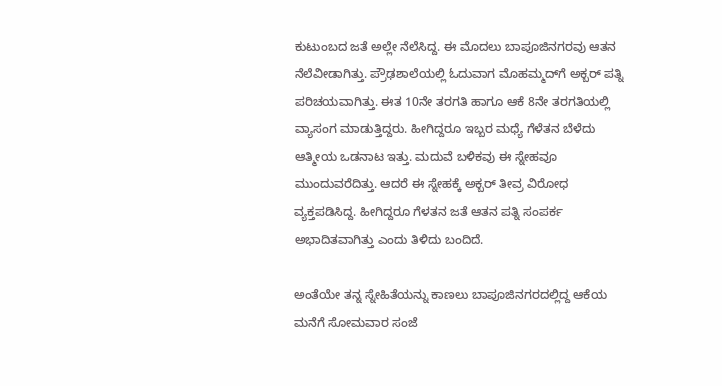ಕುಟುಂಬದ ಜತೆ ಅಲ್ಲೇ ನೆಲೆಸಿದ್ದ. ಈ ಮೊದಲು ಬಾಪೂಜಿನಗರವು ಆತನ ನೆಲೆವೀಡಾಗಿತ್ತು. ಪ್ರೌಢಶಾಲೆಯಲ್ಲಿ ಓದುವಾಗ ಮೊಹಮ್ಮದ್‌ಗೆ ಅಕ್ಬರ್ ಪತ್ನಿ ಪರಿಚಯವಾಗಿತ್ತು. ಈತ 10ನೇ ತರಗತಿ ಹಾಗೂ ಆಕೆ 8ನೇ ತರಗತಿಯಲ್ಲಿ ವ್ಯಾಸಂಗ ಮಾಡುತ್ತಿದ್ದರು. ಹೀಗಿದ್ದರೂ ಇಬ್ಬರ ಮಧ್ಯೆ ಗೆಳೆತನ ಬೆಳೆದು ಆತ್ಮೀಯ ಒಡನಾಟ ಇತ್ತು. ಮದುವೆ ಬಳಿಕವು ಈ ಸ್ನೇಹವೂ ಮುಂದುವರೆದಿತ್ತು. ಆದರೆ ಈ ಸ್ನೇಹಕ್ಕೆ ಅಕ್ಬರ್ ತೀವ್ರ ವಿರೋಧ ವ್ಯಕ್ತಪಡಿಸಿದ್ದ. ಹೀಗಿದ್ದರೂ ಗೆಳತನ ಜತೆ ಆತನ ಪತ್ನಿ ಸಂಪರ್ಕ ಅಭಾದಿತವಾಗಿತ್ತು ಎಂದು ತಿಳಿದು ಬಂದಿದೆ.

ಅಂತೆಯೇ ತನ್ನ ಸ್ನೇಹಿತೆಯನ್ನು ಕಾಣಲು ಬಾಪೂಜಿನಗರದಲ್ಲಿದ್ದ ಆಕೆಯ ಮನೆಗೆ ಸೋಮವಾರ ಸಂಜೆ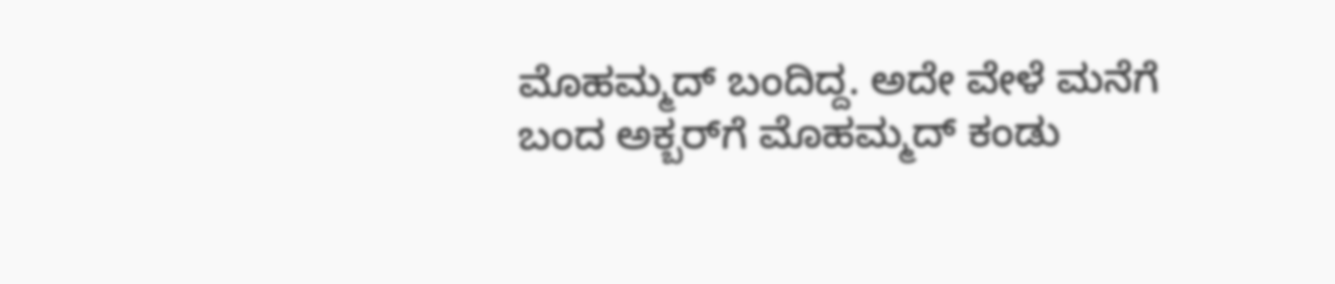ಮೊಹಮ್ಮದ್ ಬಂದಿದ್ದ. ಅದೇ ವೇಳೆ ಮನೆಗೆ ಬಂದ ಅಕ್ಬರ್‌ಗೆ ಮೊಹಮ್ಮದ್ ಕಂಡು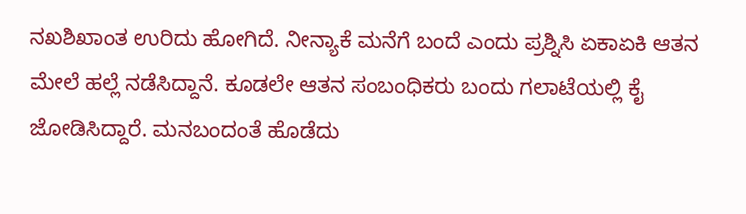ನಖಶಿಖಾಂತ ಉರಿದು ಹೋಗಿದೆ. ನೀನ್ಯಾಕೆ ಮನೆಗೆ ಬಂದೆ ಎಂದು ಪ್ರಶ್ನಿಸಿ ಏಕಾಏಕಿ ಆತನ ಮೇಲೆ ಹಲ್ಲೆ ನಡೆಸಿದ್ದಾನೆ. ಕೂಡಲೇ ಆತನ ಸಂಬಂಧಿಕರು ಬಂದು ಗಲಾಟೆಯಲ್ಲಿ ಕೈ ಜೋಡಿಸಿದ್ದಾರೆ. ಮನಬಂದಂತೆ ಹೊಡೆದು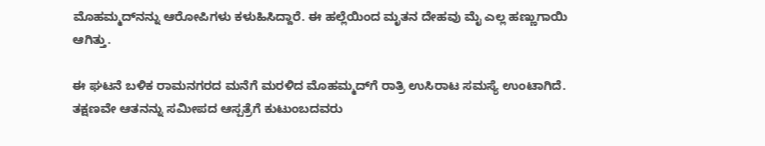ಮೊಹಮ್ಮದ್‌ನನ್ನು ಆರೋಪಿಗಳು ಕಳುಹಿಸಿದ್ದಾರೆ. ಈ ಹಲ್ಲೆಯಿಂದ ಮೃತನ ದೇಹವು ಮೈ ಎಲ್ಲ ಹಣ್ಣುಗಾಯಿ ಆಗಿತ್ತು.

ಈ ಘಟನೆ ಬಳಿಕ ರಾಮನಗರದ ಮನೆಗೆ ಮರಳಿದ ಮೊಹಮ್ಮದ್‌ಗೆ ರಾತ್ರಿ ಉಸಿರಾಟ ಸಮಸ್ಯೆ ಉಂಟಾಗಿದೆ. ತಕ್ಷಣವೇ ಆತನನ್ನು ಸಮೀಪದ ಆಸ್ಪತ್ರೆಗೆ ಕುಟುಂಬದವರು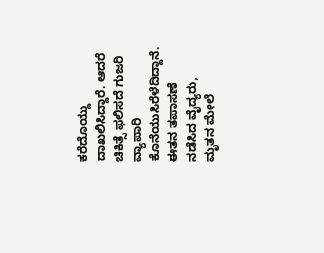ಕರೆದೊಯ್ದು ದಾಖಲಿಸಿದ್ದಾರೆ. ಆದರೆ ಚಿಕಿತ್ಸೆ ಫಲಿಸದೆ ಗುಜರಿ ವ್ಯಾಪಾರಿ ಕೊನೆಯುಸಿರೆಳೆದಿದ್ದಾನೆ. ಈತನ ತಪಾಸಣೆ ನಡೆಸಿದ ವೈದ್ಯರು, ಮೃತನ ಮೇಲೆ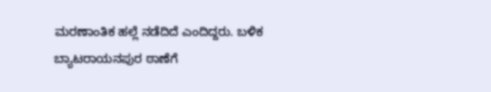ಮರಣಾಂತಿಕ ಹಲ್ಲೆ ನಡೆದಿದೆ ಎಂದಿದ್ದರು. ಬಳಿಕ ಬ್ಯಾಟರಾಯನಪುರ ಠಾಣೆಗೆ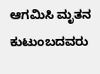ಆಗಮಿಸಿ ಮೃತನ ಕುಟುಂಬದವರು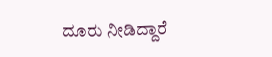ದೂರು ನೀಡಿದ್ದಾರೆ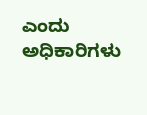ಎಂದು ಅಧಿಕಾರಿಗಳು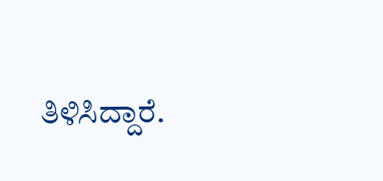ತಿಳಿಸಿದ್ದಾರೆ.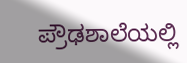ಪ್ರೌಢಶಾಲೆಯಲ್ಲಿ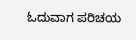ಓದುವಾಗ ಪರಿಚಯ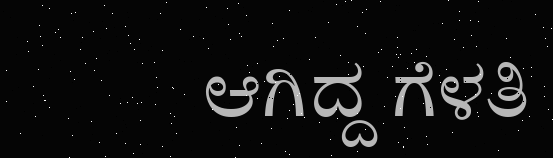ಆಗಿದ್ದ ಗೆಳತಿ